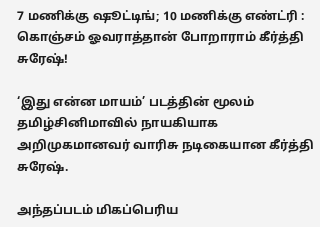7 மணிக்கு ஷூட்டிங்; 10 மணிக்கு எண்ட்ரி : கொஞ்சம் ஓவராத்தான் போறாராம் கீர்த்தி சுரேஷ்!

‘இது என்ன மாயம்’ படத்தின் மூலம் தமிழ்சினிமாவில் நாயகியாக அறிமுகமானவர் வாரிசு நடிகையான கீர்த்தி சுரேஷ்.

அந்தப்படம் மிகப்பெரிய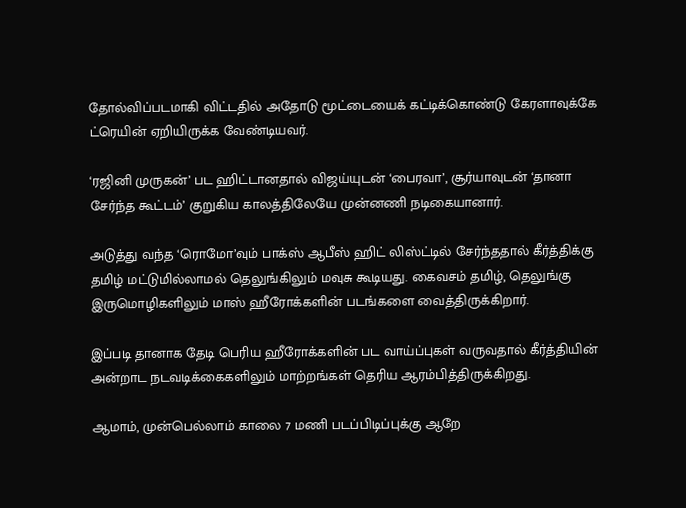தோல்விப்படமாகி விட்டதில் அதோடு மூட்டையைக் கட்டிக்கொண்டு கேரளாவுக்கே ட்ரெயின் ஏறியிருக்க வேண்டியவர்.

‘ரஜினி முருகன்’ பட ஹிட்டானதால் விஜய்யுடன் ‘பைரவா’, சூர்யாவுடன் ‘தானா சேர்ந்த கூட்டம்’ குறுகிய காலத்திலேயே முன்னணி நடிகையானார்.

அடுத்து வந்த ‘ரொமோ’வும் பாக்ஸ் ஆபீஸ் ஹிட் லிஸ்ட்டில் சேர்ந்ததால் கீர்த்திக்கு தமிழ் மட்டுமில்லாமல் தெலுங்கிலும் மவுசு கூடியது. கைவசம் தமிழ், தெலுங்கு இருமொழிகளிலும் மாஸ் ஹீரோக்களின் படங்களை வைத்திருக்கிறார்.

இப்படி தானாக தேடி பெரிய ஹீரோக்களின் பட வாய்ப்புகள் வருவதால் கீர்த்தியின் அன்றாட நடவடிக்கைகளிலும் மாற்றங்கள் தெரிய ஆரம்பித்திருக்கிறது.

ஆமாம், முன்பெல்லாம் காலை 7 மணி படப்பிடிப்புக்கு ஆறே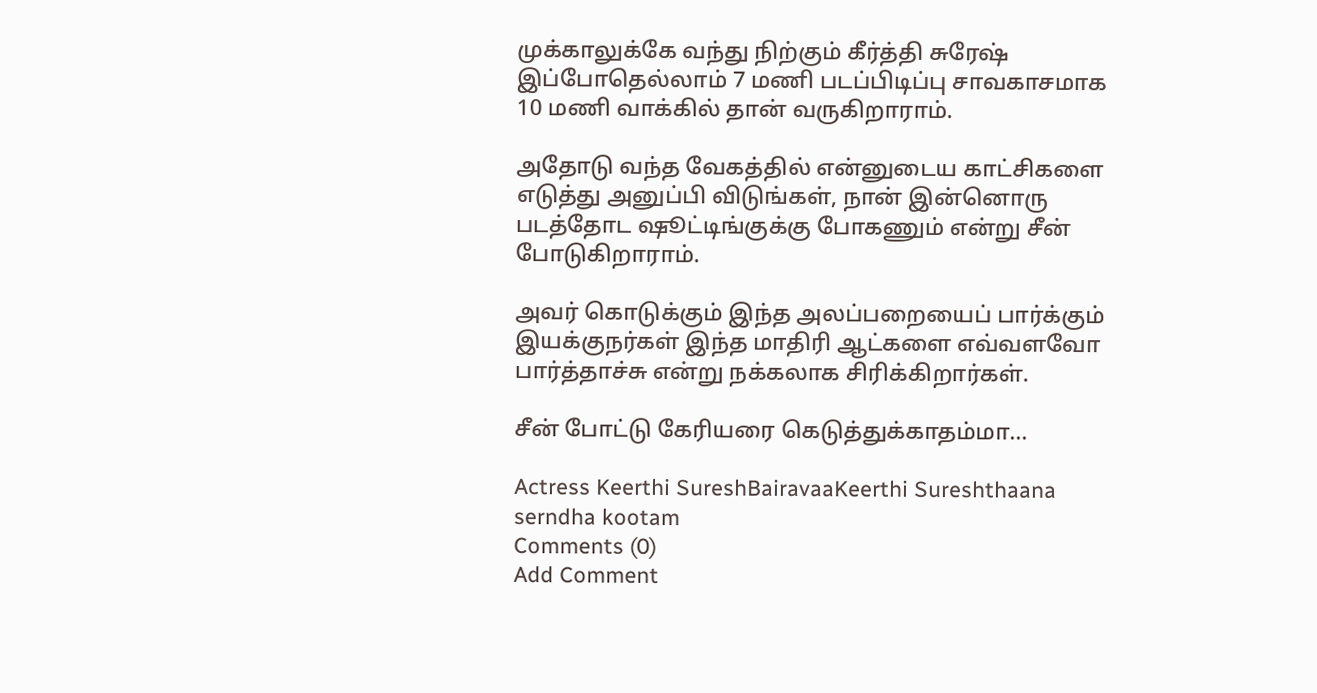முக்காலுக்கே வந்து நிற்கும் கீர்த்தி சுரேஷ் இப்போதெல்லாம் 7 மணி படப்பிடிப்பு சாவகாசமாக 10 மணி வாக்கில் தான் வருகிறாராம்.

அதோடு வந்த வேகத்தில் என்னுடைய காட்சிகளை எடுத்து அனுப்பி விடுங்கள், நான் இன்னொரு படத்தோட ஷூட்டிங்குக்கு போகணும் என்று சீன் போடுகிறாராம்.

அவர் கொடுக்கும் இந்த அலப்பறையைப் பார்க்கும் இயக்குநர்கள் இந்த மாதிரி ஆட்களை எவ்வளவோ பார்த்தாச்சு என்று நக்கலாக சிரிக்கிறார்கள்.

சீன் போட்டு கேரியரை கெடுத்துக்காதம்மா…

Actress Keerthi SureshBairavaaKeerthi Sureshthaana serndha kootam
Comments (0)
Add Comment